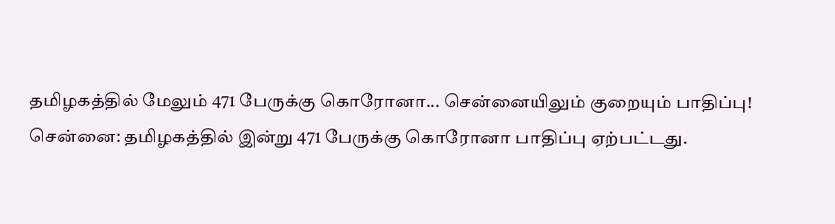தமிழகத்தில் மேலும் 471 பேருக்கு கொரோனா... சென்னையிலும் குறையும் பாதிப்பு!
சென்னை: தமிழகத்தில் இன்று 471 பேருக்கு கொரோனா பாதிப்பு ஏற்பட்டது.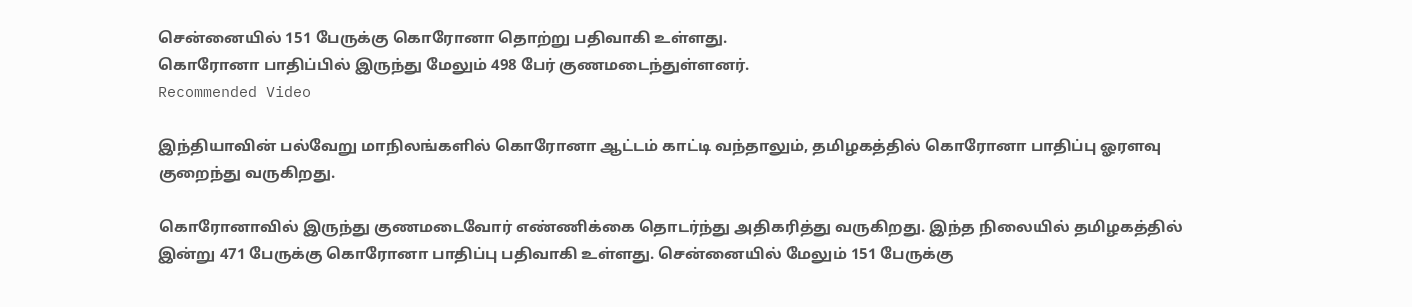சென்னையில் 151 பேருக்கு கொரோனா தொற்று பதிவாகி உள்ளது.
கொரோனா பாதிப்பில் இருந்து மேலும் 498 பேர் குணமடைந்துள்ளனர்.
Recommended Video

இந்தியாவின் பல்வேறு மாநிலங்களில் கொரோனா ஆட்டம் காட்டி வந்தாலும், தமிழகத்தில் கொரோனா பாதிப்பு ஓரளவு குறைந்து வருகிறது.

கொரோனாவில் இருந்து குணமடைவோர் எண்ணிக்கை தொடர்ந்து அதிகரித்து வருகிறது. இந்த நிலையில் தமிழகத்தில் இன்று 471 பேருக்கு கொரோனா பாதிப்பு பதிவாகி உள்ளது. சென்னையில் மேலும் 151 பேருக்கு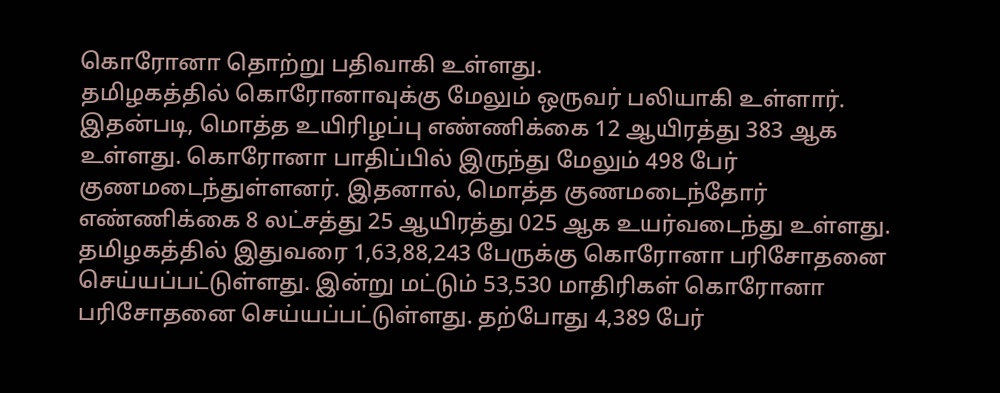கொரோனா தொற்று பதிவாகி உள்ளது.
தமிழகத்தில் கொரோனாவுக்கு மேலும் ஒருவர் பலியாகி உள்ளார். இதன்படி, மொத்த உயிரிழப்பு எண்ணிக்கை 12 ஆயிரத்து 383 ஆக உள்ளது. கொரோனா பாதிப்பில் இருந்து மேலும் 498 பேர் குணமடைந்துள்ளனர். இதனால், மொத்த குணமடைந்தோர் எண்ணிக்கை 8 லட்சத்து 25 ஆயிரத்து 025 ஆக உயர்வடைந்து உள்ளது.
தமிழகத்தில் இதுவரை 1,63,88,243 பேருக்கு கொரோனா பரிசோதனை செய்யப்பட்டுள்ளது. இன்று மட்டும் 53,530 மாதிரிகள் கொரோனா பரிசோதனை செய்யப்பட்டுள்ளது. தற்போது 4,389 பேர்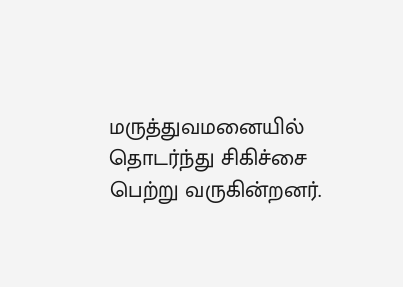மருத்துவமனையில் தொடர்ந்து சிகிச்சை பெற்று வருகின்றனர்.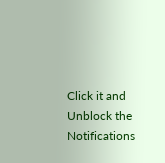Click it and Unblock the Notifications